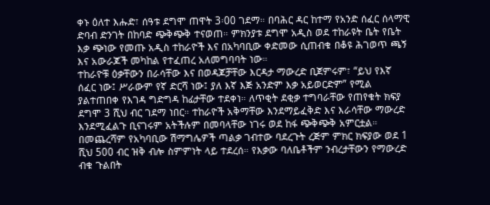ቀኑ ዕለተ እሑድ፣ ሰዓቱ ደግሞ ጠዋት 3፡00 ገደማ። በባሕር ዳር ከተማ የአንድ ሰፈር ሰላማዊ ድባብ ድንገት በከባድ ጭቅጭቅ ተናወጠ። ምክንያቱ ደግሞ አዲስ ወደ ተከራዩት ቤት የቤት እቃ ጭነው የመጡ አዲስ ተከራዮች እና በአካባቢው ቀድመው ሲጠብቁ በቆዩ ሕገወጥ ጫኝ እና አውራጆች መካከል የተፈጠረ አለመግባባት ነው።
ተከራዮቹ ዕቃቸውን በራሳቸው እና በወዳጆቻቸው እርዳታ ማውረድ ቢጀምሩም፣ “ይህ የእኛ ሰፈር ነው፤ ሥራውም የኛ ድርሻ ነው፤ ያለ እኛ እጅ አንድም እቃ አይወርድም” የሚል ያልተጠበቀ የእገዳ ግድግዳ ከፊታቸው ተደቀነ። ለጥቂት ደቂቃ ተግባራቸው የጠየቁት ክፍያ ደግሞ 3 ሺህ ብር ገደማ ነበር። ተከራዮች አቅማቸው እንደማይፈቅድ እና እራሳቸው ማውረድ እንደሚፈልጉ ቢናገሩም አትችሉም በመባላቸው ነገሩ ወደ ከፋ ጭቅጭቅ አምርቷል።
በመጨረሻም የአካባቢው ሽማግሌዎች ጣልቃ ገብተው ባደረጉት ረጅም ምክር ክፍያው ወደ 1 ሺህ 500 ብር ዝቅ ብሎ ስምምነት ላይ ተደረሰ። የእቃው ባለቤቶችም ንብረታቸውን የማውረድ ብቁ ጉልበት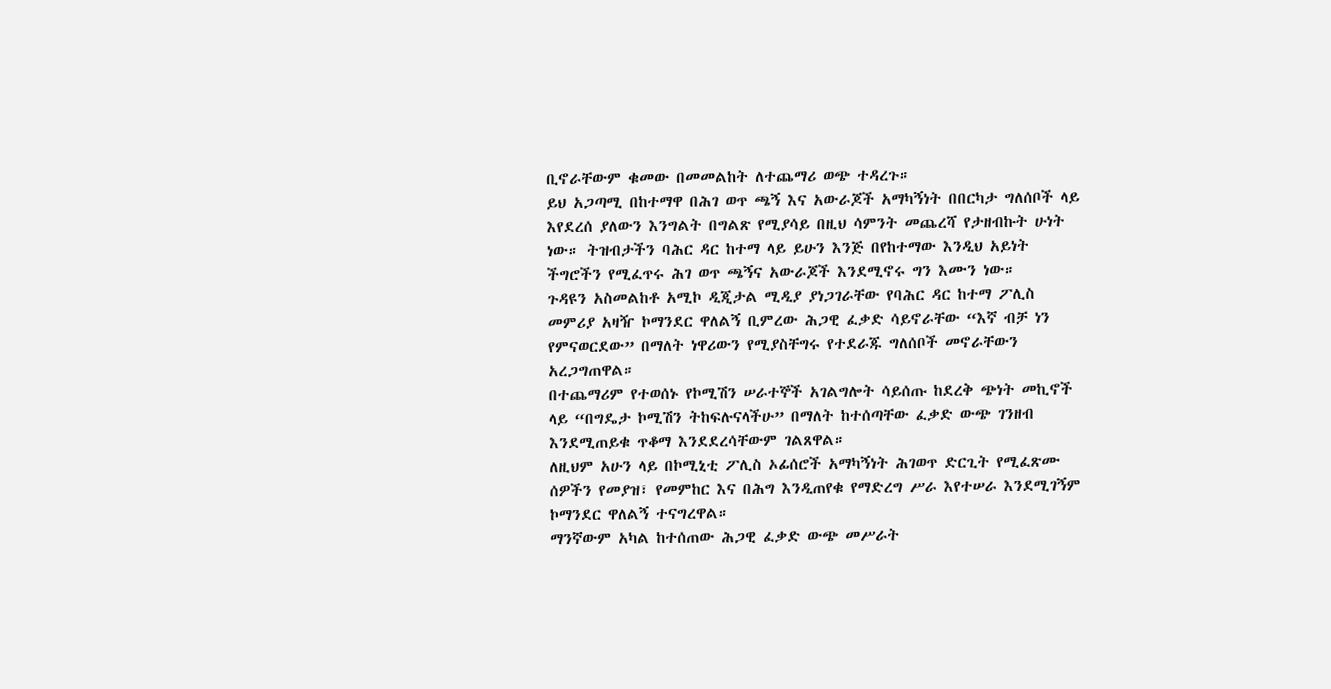ቢኖራቸውም ቁመው በመመልከት ለተጨማሪ ወጭ ተዳረጉ።
ይህ አጋጣሚ በከተማዋ በሕገ ወጥ ጫኝ እና አውራጆች አማካኝነት በበርካታ ግለሰቦች ላይ እየደረሰ ያለውን እንግልት በግልጽ የሚያሳይ በዚህ ሳምንት መጨረሻ የታዘብኩት ሁነት ነው። ትዝብታችን ባሕር ዳር ከተማ ላይ ይሁን እንጅ በየከተማው እንዲህ አይነት ችግሮችን የሚፈጥሩ ሕገ ወጥ ጫኝና አውራጆች እንደሚኖሩ ግን እሙን ነው።
ጉዳዩን አስመልከቶ አሚኮ ዲጂታል ሚዲያ ያነጋገራቸው የባሕር ዳር ከተማ ፖሊስ መምሪያ አዛዥ ኮማንደር ዋለልኝ ቢምረው ሕጋዊ ፈቃድ ሳይኖራቸው “እኛ ብቻ ነን የምናወርደው” በማለት ነዋሪውን የሚያስቸግሩ የተደራጁ ግለሰቦች መኖራቸውን አረጋግጠዋል።
በተጨማሪም የተወሰኑ የኮሚሽን ሠራተኞች አገልግሎት ሳይሰጡ ከደረቅ ጭነት መኪኖች ላይ “በግዴታ ኮሚሽን ትከፍሉናላችሁ” በማለት ከተሰጣቸው ፈቃድ ውጭ ገንዘብ እንደሚጠይቁ ጥቆማ እንደደረሳቸውም ገልጸዋል።
ለዚህም አሁን ላይ በኮሚኒቲ ፖሊስ ኦፊሰሮች አማካኝነት ሕገወጥ ድርጊት የሚፈጽሙ ሰዎችን የመያዝ፣ የመምከር እና በሕግ እንዲጠየቁ የማድረግ ሥራ እየተሠራ እንደሚገኝም ኮማንደር ዋለልኝ ተናግረዋል።
ማንኛውም አካል ከተሰጠው ሕጋዊ ፈቃድ ውጭ መሥራት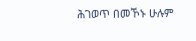ሕገወጥ በመኾኑ ሁሉም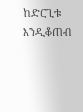ከድርጊቱ እንዲቆጠብ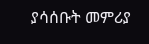ያሳሰቡት መምሪያ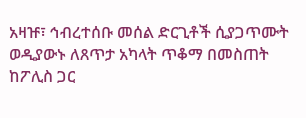አዛዡ፣ ኅብረተሰቡ መሰል ድርጊቶች ሲያጋጥሙት ወዲያውኑ ለጸጥታ አካላት ጥቆማ በመስጠት ከፖሊስ ጋር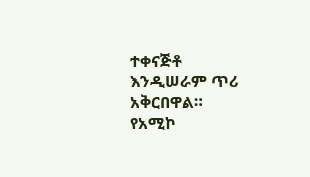ተቀናጅቶ እንዲሠራም ጥሪ አቅርበዋል።
የአሚኮ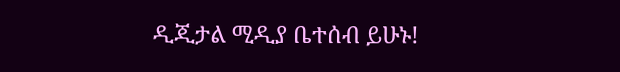ዲጂታል ሚዲያ ቤተሰብ ይሁኑ!